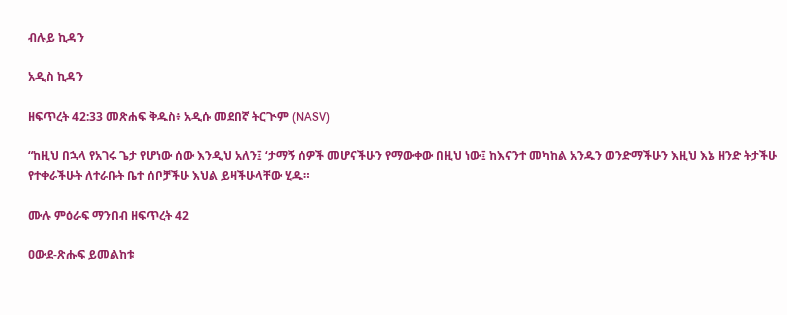ብሉይ ኪዳን

አዲስ ኪዳን

ዘፍጥረት 42:33 መጽሐፍ ቅዱስ፥ አዲሱ መደበኛ ትርጒም (NASV)

“ከዚህ በኋላ የአገሩ ጌታ የሆነው ሰው እንዲህ አለን፤ ‘ታማኝ ሰዎች መሆናችሁን የማውቀው በዚህ ነው፤ ከእናንተ መካከል አንዱን ወንድማችሁን እዚህ እኔ ዘንድ ትታችሁ የተቀራችሁት ለተራቡት ቤተ ሰቦቻችሁ እህል ይዛችሁላቸው ሂዱ።

ሙሉ ምዕራፍ ማንበብ ዘፍጥረት 42

ዐውደ-ጽሑፍ ይመልከቱ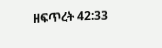ዘፍጥረት 42:33